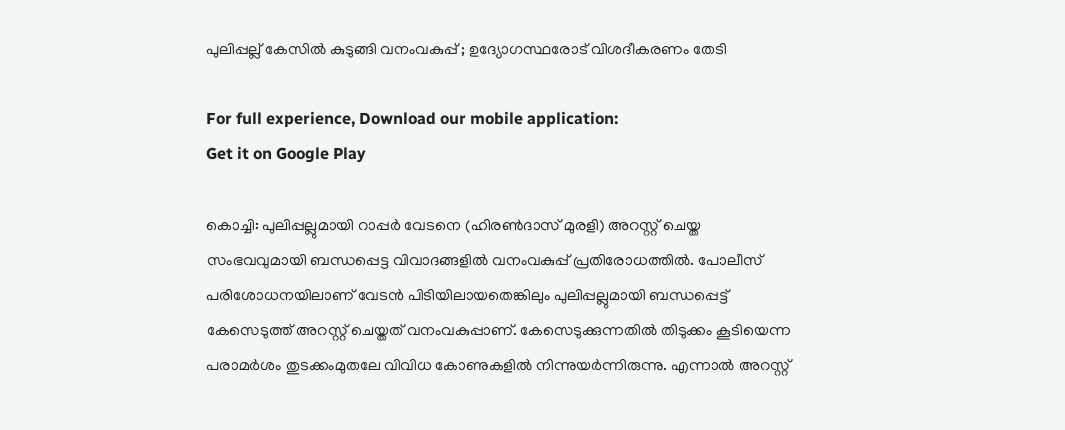പുലിപ്പല്ല് കേസിൽ കുടുങ്ങി വനംവകുപ്പ് ; ഉദ്യോഗസ്ഥരോട് വിശദീകരണം തേടി

For full experience, Download our mobile application:
Get it on Google Play

കൊച്ചി: പുലിപ്പല്ലുമായി റാപ്പർ വേടനെ (ഹിരൺദാസ് മുരളി) അറസ്റ്റ് ചെയ്ത സംഭവവുമായി ബന്ധപ്പെട്ട വിവാദങ്ങളിൽ വനംവകുപ്പ് പ്രതിരോധത്തിൽ. പോലീസ് പരിശോധനയിലാണ് വേടൻ പിടിയിലായതെങ്കിലും പുലിപ്പല്ലുമായി ബന്ധപ്പെട്ട് കേസെടുത്ത് അറസ്റ്റ് ചെയ്തത് വനംവകുപ്പാണ്. കേസെടുക്കുന്നതിൽ തിടുക്കം കൂടിയെന്ന പരാമർശം തുടക്കംമുതലേ വിവിധ കോണുകളിൽ നിന്നുയർന്നിരുന്നു. എന്നാൽ അറസ്റ്റ്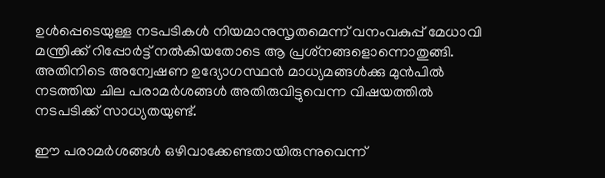ഉൾപ്പെടെയുള്ള നടപടികൾ നിയമാനുസൃതമെന്ന് വനംവകുപ്പ് മേധാവി മന്ത്രിക്ക് റിപ്പോർട്ട് നൽകിയതോടെ ആ പ്രശ്‌നങ്ങളൊന്നൊതുങ്ങി. അതിനിടെ അന്വേഷണ ഉദ്യോഗസ്ഥൻ മാധ്യമങ്ങൾക്കു മുൻപിൽ നടത്തിയ ചില പരാമർശങ്ങൾ അതിരുവിട്ടുവെന്ന വിഷയത്തിൽ നടപടിക്ക് സാധ്യതയുണ്ട്.

ഈ പരാമർശങ്ങൾ ഒഴിവാക്കേണ്ടതായിരുന്നുവെന്ന്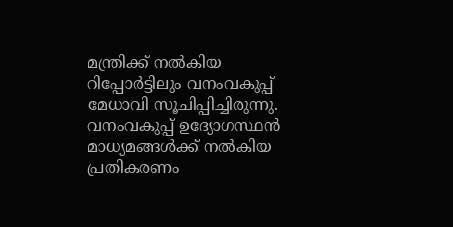മന്ത്രിക്ക് നൽകിയ റിപ്പോർട്ടിലും വനംവകുപ്പ് മേധാവി സൂചിപ്പിച്ചിരുന്നു. വനംവകുപ്പ് ഉദ്യോഗസ്ഥൻ മാധ്യമങ്ങൾക്ക് നൽകിയ പ്രതികരണം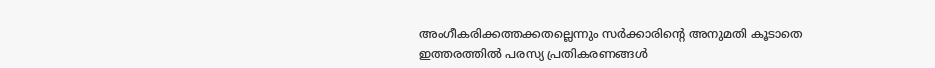അംഗീകരിക്കത്തക്കതല്ലെന്നും സർക്കാരിന്റെ അനുമതി കൂടാതെ ഇത്തരത്തിൽ പരസ്യ പ്രതികരണങ്ങൾ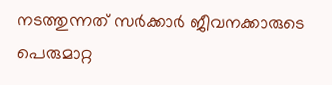നടത്തുന്നത് സർക്കാർ ജീവനക്കാരുടെ പെരുമാറ്റ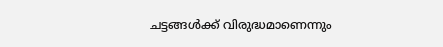ചട്ടങ്ങൾക്ക് വിരുദ്ധമാണെന്നും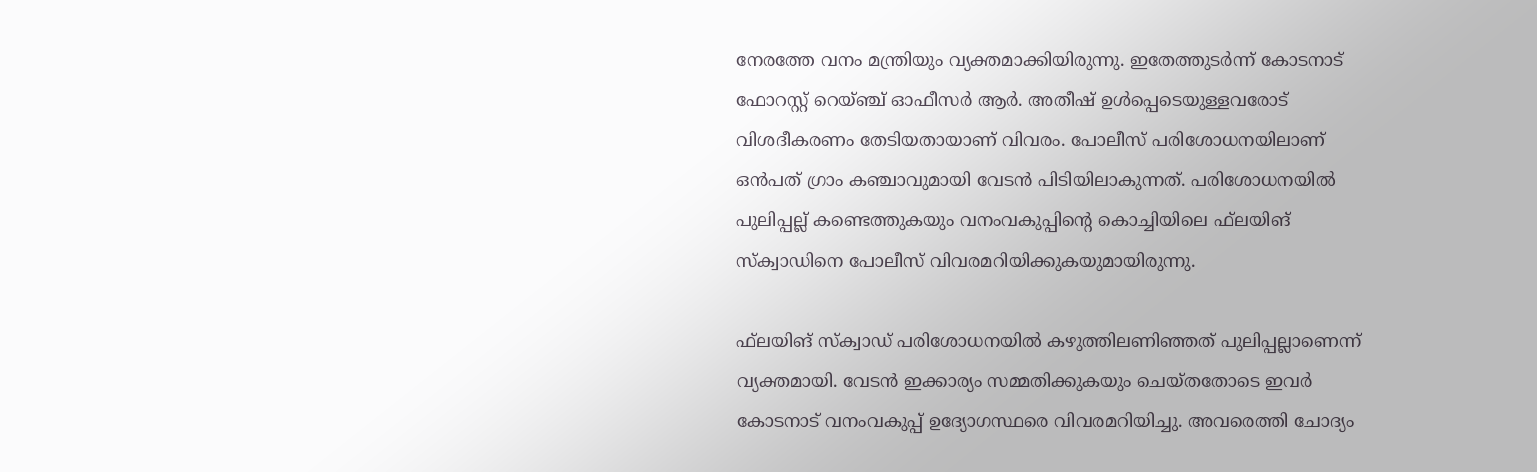നേരത്തേ വനം മന്ത്രിയും വ്യക്തമാക്കിയിരുന്നു. ഇതേത്തുടർന്ന് കോടനാട് ഫോറസ്റ്റ് റെയ്ഞ്ച് ഓഫീസർ ആർ. അതീഷ് ഉൾപ്പെടെയുള്ളവരോട് വിശദീകരണം തേടിയതായാണ് വിവരം. പോലീസ് പരിശോധനയിലാണ് ഒൻപത് ഗ്രാം കഞ്ചാവുമായി വേടൻ പിടിയിലാകുന്നത്. പരിശോധനയിൽ പുലിപ്പല്ല് കണ്ടെത്തുകയും വനംവകുപ്പിന്റെ കൊച്ചിയിലെ ഫ്‌ലയിങ് സ്‌ക്വാഡിനെ പോലീസ് വിവരമറിയിക്കുകയുമായിരുന്നു.

ഫ്‌ലയിങ് സ്‌ക്വാഡ് പരിശോധനയിൽ കഴുത്തിലണിഞ്ഞത് പുലിപ്പല്ലാണെന്ന് വ്യക്തമായി. വേടൻ ഇക്കാര്യം സമ്മതിക്കുകയും ചെയ്തതോടെ ഇവർ കോടനാട് വനംവകുപ്പ് ഉദ്യോഗസ്ഥരെ വിവരമറിയിച്ചു. അവരെത്തി ചോദ്യം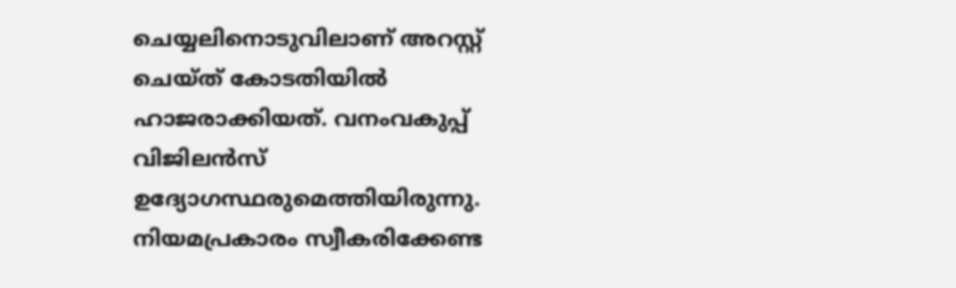ചെയ്യലിനൊടുവിലാണ് അറസ്റ്റ് ചെയ്ത് കോടതിയിൽ ഹാജരാക്കിയത്. വനംവകുപ്പ് വിജിലൻസ് ഉദ്യോഗസ്ഥരുമെത്തിയിരുന്നു. നിയമപ്രകാരം സ്വീകരിക്കേണ്ട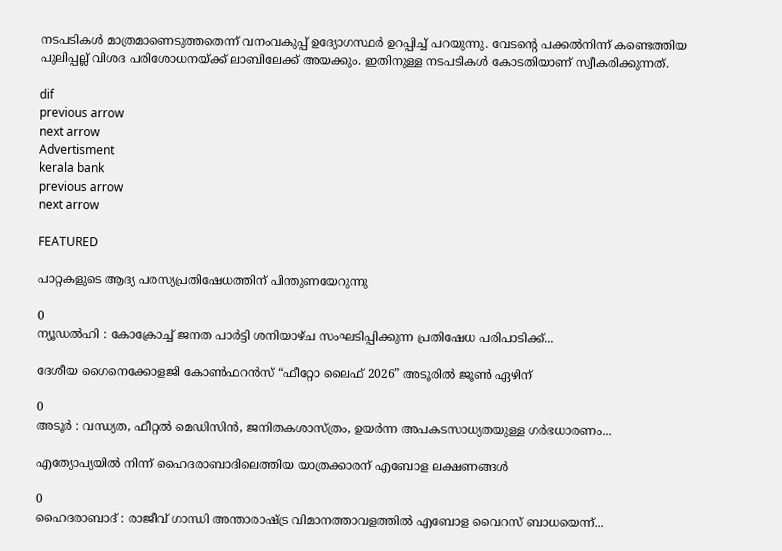നടപടികൾ മാത്രമാണെടുത്തതെന്ന് വനംവകുപ്പ് ഉദ്യോഗസ്ഥർ ഉറപ്പിച്ച് പറയുന്നു. വേടന്റെ പക്കൽനിന്ന് കണ്ടെത്തിയ പുലിപ്പല്ല് വിശദ പരിശോധനയ്ക്ക് ലാബിലേക്ക് അയക്കും. ഇതിനുള്ള നടപടികൾ കോടതിയാണ് സ്വീകരിക്കുന്നത്.

dif
previous arrow
next arrow
Advertisment
kerala bank
previous arrow
next arrow

FEATURED

പാറ്റകളുടെ ആദ്യ പരസ്യപ്രതിഷേധത്തിന് പിന്തുണയേറുന്നു

0
ന്യൂഡൽഹി : കോക്രോച്ച് ജനത പാർട്ടി ശനിയാഴ്ച സംഘടിപ്പിക്കുന്ന പ്രതിഷേധ പരിപാടിക്ക്...

ദേശീയ ഗൈനെക്കോളജി കോൺഫറൻസ് “ഫീറ്റോ ലൈഫ് 2026” അടൂരിൽ ജൂൺ ഏഴിന്

0
അടൂര്‍ : വന്ധ്യത, ഫീറ്റൽ മെഡിസിൻ, ജനിതകശാസ്ത്രം, ഉയർന്ന അപകടസാധ്യതയുള്ള ഗർഭധാരണം...

എത്യോപ്യയിൽ നിന്ന് ഹൈദരാബാദിലെത്തിയ യാത്രക്കാരന് എബോള ലക്ഷണങ്ങൾ

0
ഹൈദരാബാദ് : രാജീവ് ഗാന്ധി അന്താരാഷ്ട്ര വിമാനത്താവളത്തിൽ എബോള വൈറസ് ബാധയെന്ന്...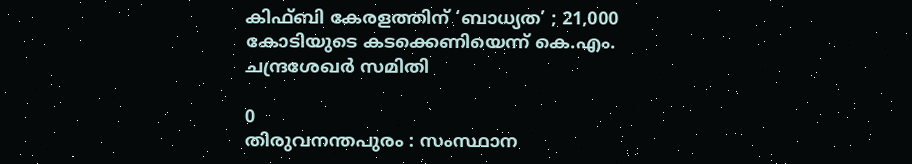കിഫ്ബി കേരളത്തിന് ‘ബാധ്യത’ ; 21,000 കോടിയുടെ കടക്കെണിയെന്ന് കെ.എം. ചന്ദ്രശേഖർ സമിതി

0
തിരുവനന്തപുരം : സംസ്ഥാന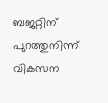ബജറ്റിന് പുറത്തുനിന്ന് വികസന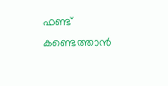ഫണ്ട് കണ്ടെത്താൻ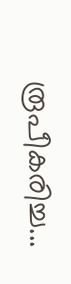രൂപീകരിച്ച...